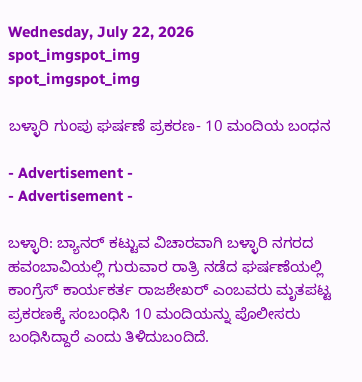Wednesday, July 22, 2026
spot_imgspot_img
spot_imgspot_img

ಬಳ್ಳಾರಿ ಗುಂಪು ಘರ್ಷಣೆ ಪ್ರಕರಣ- 10 ಮಂದಿಯ ಬಂಧನ

- Advertisement -
- Advertisement -

ಬಳ್ಳಾರಿ: ಬ್ಯಾನರ್ ಕಟ್ಟುವ ವಿಚಾರವಾಗಿ ಬಳ್ಳಾರಿ ನಗರದ ಹವಂಬಾವಿಯಲ್ಲಿ ಗುರುವಾರ ರಾತ್ರಿ ನಡೆದ ಘರ್ಷಣೆಯಲ್ಲಿ ಕಾಂಗ್ರೆಸ್ ಕಾರ್ಯಕರ್ತ ರಾಜಶೇಖರ್ ಎಂಬವರು ಮೃತಪಟ್ಟ ಪ್ರಕರಣಕ್ಕೆ ಸಂಬಂಧಿಸಿ 10 ಮಂದಿಯನ್ನು ಪೊಲೀಸರು ಬಂಧಿಸಿದ್ದಾರೆ ಎಂದು ತಿಳಿದುಬಂದಿದೆ.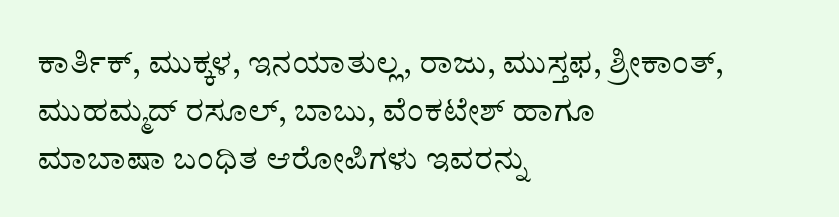ಕಾರ್ತಿಕ್, ಮುಕ್ಕಳ, ಇನಯಾತುಲ್ಲ, ರಾಜು, ಮುಸ್ತಫ, ಶ್ರೀಕಾಂತ್, ಮುಹಮ್ಮದ್ ರಸೂಲ್, ಬಾಬು, ವೆಂಕಟೇಶ್ ಹಾಗೂ ಮಾಬಾಷಾ ಬಂಧಿತ ಆರೋಪಿಗಳು ಇವರನ್ನು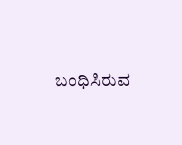ಬಂಧಿಸಿರುವ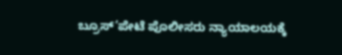ಬ್ರೂಸ್’ಪೇಟೆ ಪೊಲೀಸರು ನ್ಯಾಯಾಲಯಕ್ಕೆ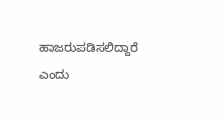ಹಾಜರುಪಡಿಸಲಿದ್ದಾರೆ ಎಂದು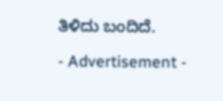ತಿಳಿದು ಬಂದಿದೆ.

- Advertisement -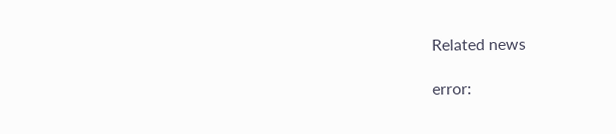Related news

error: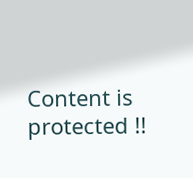Content is protected !!